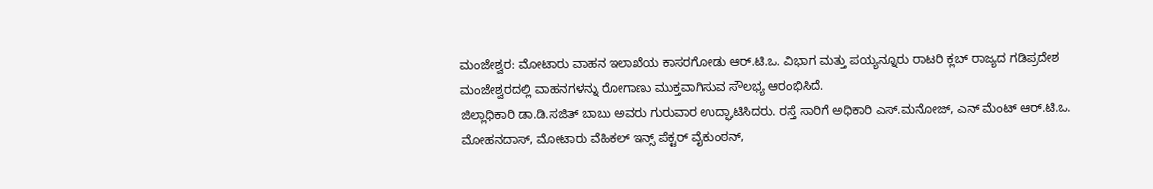ಮಂಜೇಶ್ವರ: ಮೋಟಾರು ವಾಹನ ಇಲಾಖೆಯ ಕಾಸರಗೋಡು ಆರ್.ಟಿ.ಒ. ವಿಭಾಗ ಮತ್ತು ಪಯ್ಯನ್ನೂರು ರಾಟರಿ ಕ್ಲಬ್ ರಾಜ್ಯದ ಗಡಿಪ್ರದೇಶ ಮಂಜೇಶ್ವರದಲ್ಲಿ ವಾಹನಗಳನ್ನು ರೋಗಾಣು ಮುಕ್ತವಾಗಿಸುವ ಸೌಲಭ್ಯ ಆರಂಭಿಸಿದೆ.
ಜಿಲ್ಲಾಧಿಕಾರಿ ಡಾ.ಡಿ.ಸಜಿತ್ ಬಾಬು ಅವರು ಗುರುವಾರ ಉದ್ಘಾಟಿಸಿದರು. ರಸ್ತೆ ಸಾರಿಗೆ ಅಧಿಕಾರಿ ಎಸ್.ಮನೋಜ್, ಎನ್ ಮೆಂಟ್ ಆರ್.ಟಿ.ಒ. ಮೋಹನದಾಸ್, ಮೋಟಾರು ವೆಹಿಕಲ್ ಇನ್ಸ್ ಪೆಕ್ಟರ್ ವೈಕುಂಠನ್,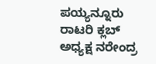ಪಯ್ಯನ್ನೂರು ರಾಟರಿ ಕ್ಲಬ್ ಅಧ್ಯಕ್ಷ ನರೇಂದ್ರ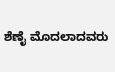ಶೆಣೈ ಮೊದಲಾದವರು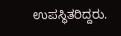ಉಪಸ್ಥಿತರಿದ್ದರು.